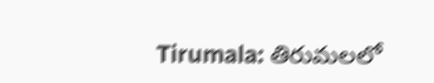Tirumala: తిరుమలలో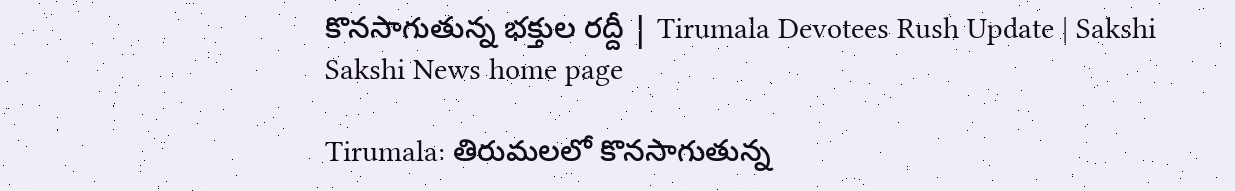కొనసాగుతున్న భక్తుల రద్దీ | Tirumala Devotees Rush Update | Sakshi
Sakshi News home page

Tirumala: తిరుమలలో కొనసాగుతున్న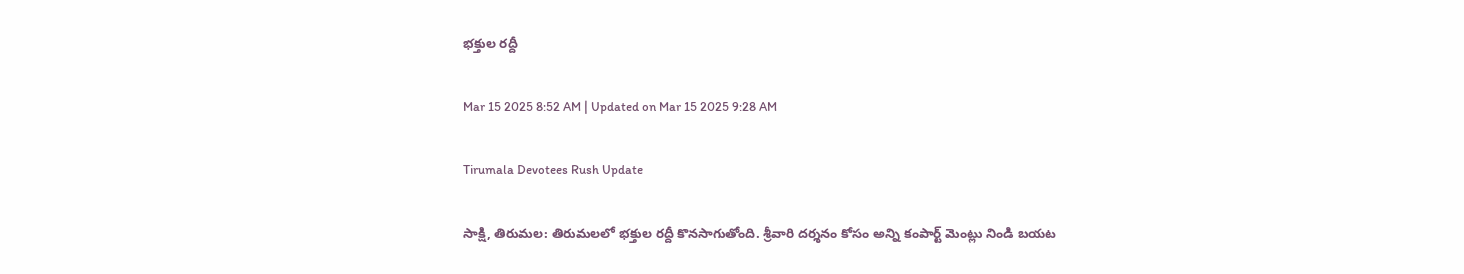భక్తుల రద్దీ

Mar 15 2025 8:52 AM | Updated on Mar 15 2025 9:28 AM

Tirumala Devotees Rush Update

సాక్షి, తిరుమల: తిరుమలలో భక్తుల రద్దీ కొనసాగుతోంది. శ్రీవారి దర్శనం కోసం అన్ని కంపార్ట్ మెంట్లు నిండి బయట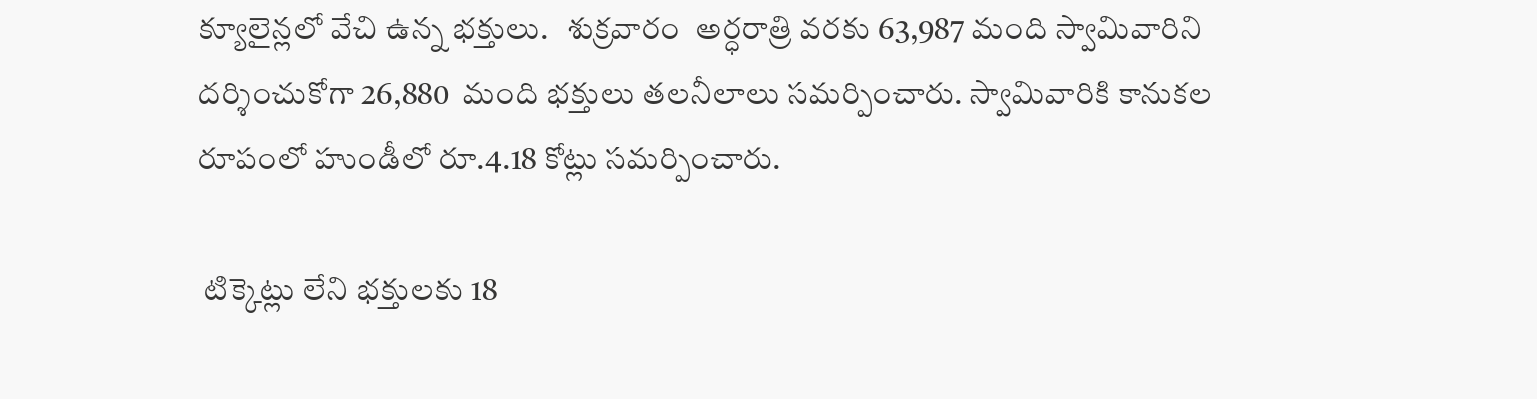క్యూలైన్లలో వేచి ఉన్న భక్తులు.   శుక్రవారం  అర్ధరాత్రి వరకు 63,987 మంది స్వామివారిని దర్శించుకోగా 26,880  మంది భక్తులు తలనీలాలు సమర్పించారు. స్వామివారికి కానుకల రూపంలో హుండీలో రూ.4.18 కోట్లు సమర్పించారు.

 టిక్కెట్లు లేని భక్తులకు 18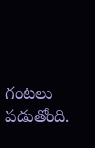గంటలు పడుతోంది.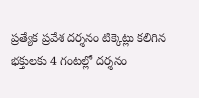ప్రత్యేక ప్రవేశ దర్శనం టిక్కెట్లు కలిగిన భక్తులకు 4 గంటల్లో దర్శనం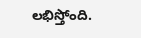లభిస్తోంది.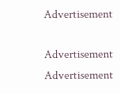Advertisement

Advertisement
Advertisement